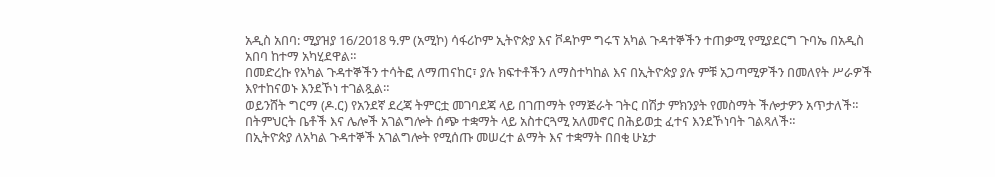አዲስ አበባ: ሚያዝያ 16/2018 ዓ.ም (አሚኮ) ሳፋሪኮም ኢትዮጵያ እና ቮዳኮም ግሩፕ አካል ጉዳተኞችን ተጠቃሚ የሚያደርግ ጉባኤ በአዲስ አበባ ከተማ አካሂደዋል።
በመድረኩ የአካል ጉዳተኞችን ተሳትፎ ለማጠናከር፣ ያሉ ክፍተቶችን ለማስተካከል እና በኢትዮጵያ ያሉ ምቹ አጋጣሚዎችን በመለየት ሥራዎች እየተከናወኑ እንደኾነ ተገልጿል።
ወይንሸት ግርማ (ዶ.ር) የአንደኛ ደረጃ ትምርቷ መገባደጃ ላይ በገጠማት የማጅራት ገትር በሽታ ምክንያት የመስማት ችሎታዎን አጥታለች።
በትምህርት ቤቶች እና ሌሎች አገልግሎት ሰጭ ተቋማት ላይ አስተርጓሚ አለመኖር በሕይወቷ ፈተና እንደኾነባት ገልጻለች።
በኢትዮጵያ ለአካል ጉዳተኞች አገልግሎት የሚሰጡ መሠረተ ልማት እና ተቋማት በበቂ ሁኔታ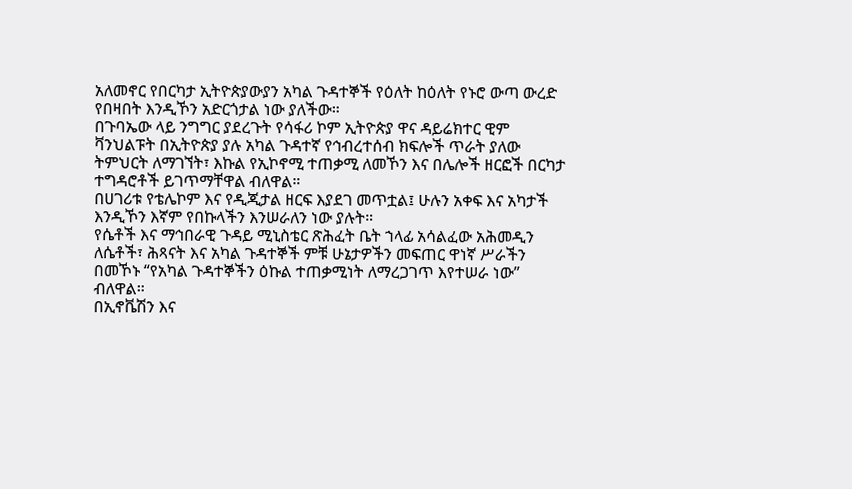አለመኖር የበርካታ ኢትዮጵያውያን አካል ጉዳተኞች የዕለት ከዕለት የኑሮ ውጣ ውረድ የበዛበት እንዲኾን አድርጎታል ነው ያለችው።
በጉባኤው ላይ ንግግር ያደረጉት የሳፋሪ ኮም ኢትዮጵያ ዋና ዳይሬክተር ዊም ቫንህልፑት በኢትዮጵያ ያሉ አካል ጉዳተኛ የኅብረተሰብ ክፍሎች ጥራት ያለው ትምህርት ለማገኘት፣ እኩል የኢኮኖሚ ተጠቃሚ ለመኾን እና በሌሎች ዘርፎች በርካታ ተግዳሮቶች ይገጥማቸዋል ብለዋል።
በሀገሪቱ የቴሌኮም እና የዲጂታል ዘርፍ እያደገ መጥቷል፤ ሁሉን አቀፍ እና አካታች እንዲኾን እኛም የበኩላችን እንሠራለን ነው ያሉት።
የሴቶች እና ማኅበራዊ ጉዳይ ሚኒስቴር ጽሕፈት ቤት ኀላፊ አሳልፈው አሕመዲን ለሴቶች፣ ሕጻናት እና አካል ጉዳተኞች ምቹ ሁኔታዎችን መፍጠር ዋነኛ ሥራችን በመኾኑ “የአካል ጉዳተኞችን ዕኩል ተጠቃሚነት ለማረጋገጥ እየተሠራ ነው” ብለዋል።
በኢኖቬሽን እና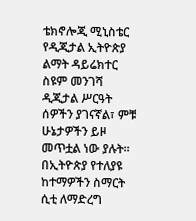ቴክኖሎጂ ሚኒስቴር የዲጂታል ኢትዮጵያ ልማት ዳይሬክተር ስዩም መንገሻ ዲጂታል ሥርዓት ሰዎችን ያገናኛል፣ ምቹ ሁኔታዎችን ይዞ መጥቷል ነው ያሉት።
በኢትዮጵያ የተለያዩ ከተማዎችን ስማርት ሲቲ ለማድረግ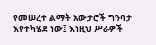የመሠረተ ልማት አውታሮች ግንባታ እየተካሄደ ነው፤ እነዚህ ሥራዎች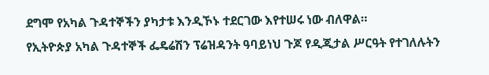ደግሞ የአካል ጉዳተኞችን ያካታቱ እንዲኾኑ ተደርገው እየተሠሩ ነው ብለዋል።
የኢትዮጵያ አካል ጉዳተኞች ፌዴሬሽን ፕሬዝዳንት ዓባይነህ ጉጆ የዲጂታል ሥርዓት የተገለሉትን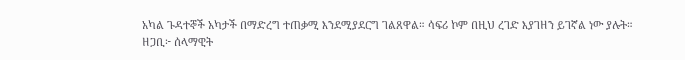አካል ጉዳተኞች አካታች በማድረግ ተጠቃሚ እንደሚያደርግ ገልጸዋል። ሳፍሪ ኮም በዚህ ረገድ እያገዘን ይገኛል ነው ያሉት።
ዘጋቢ፦ ሰላማዊት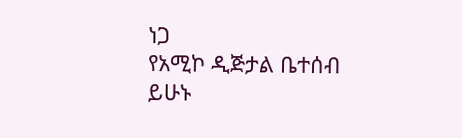ነጋ
የአሚኮ ዲጅታል ቤተሰብ ይሁኑ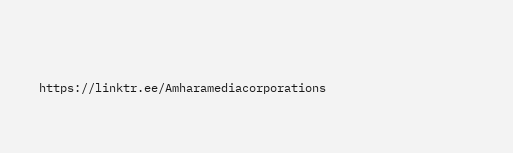https://linktr.ee/Amharamediacorporations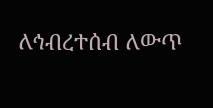ለኅብረተሰብ ለውጥ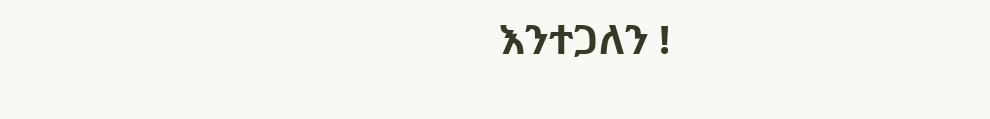እንተጋለን !